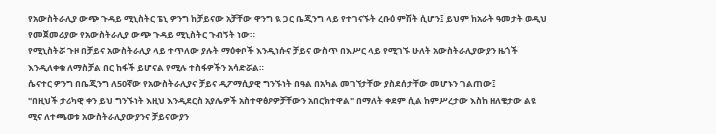የአውስትራሊያ ውጭ ጉዳይ ሚኒስትር ፔኒ ዎንግ ከቻይናው አቻቸው ዋንግ ዪ ጋር ቤጂንግ ላይ የተገናኙት ረቡዕ ምሽት ሲሆን፤ ይህም ከአራት ዓመታት ወዲህ የመጀመሪያው የአውስትራሊያ ውጭ ጉዳይ ሚኒስትር ጉብኝት ነው።
የሚኒስትሯ ጉዞ በቻይና አውስትራሊያ ላይ ተጥለው ያሉት ማዕቀቦች እንዲነሱና ቻይና ውስጥ በእሥር ላይ የሚገኙ ሁለት አውስትራሊያውያን ዜጎች እንዲለቀቁ ለማስቻል በር ከፋች ይሆናል የሚሉ ተስፋዎችን አሳድሯል።
ሴናተር ዎንግ በቤጂንግ ለ50ኛው የአውስትራሊያና ቻይና ዲፖማሲያዊ ግንኙነት በዓል በአካል መገኘታቸው ያስደሰታቸው መሆኑን ገልጠው፤
"በዚህች ታሪካዊ ቀን ይህ ግንኙነት እዚህ እንዲደርስ አያሌዎች አስተዋፅዖዎቻቸውን አበርክተዋል" በማለት ቀደም ሲል ከምሥረታው እስከ ዘለቄታው ልዩ ሚና ለተጫወቱ አውስትራሊያውያንና ቻይናውያን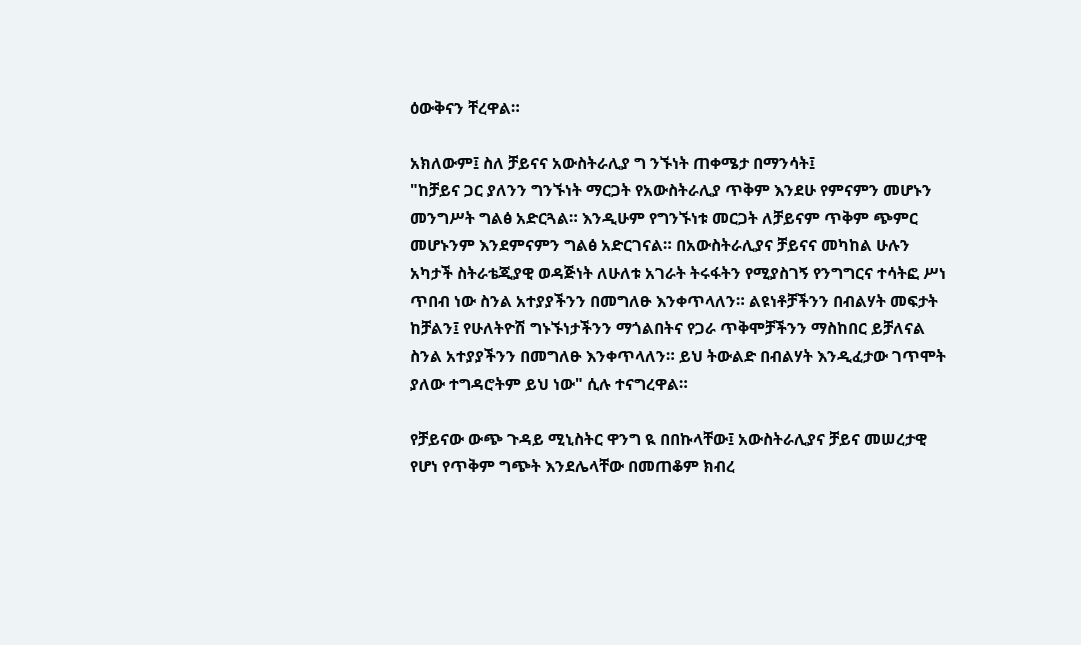ዕውቅናን ቸረዋል።

አክለውም፤ ስለ ቻይናና አውስትራሊያ ግ ንኙነት ጠቀሜታ በማንሳት፤
"ከቻይና ጋር ያለንን ግንኙነት ማርጋት የአውስትራሊያ ጥቅም እንደሁ የምናምን መሆኑን መንግሥት ግልፅ አድርጓል። እንዲሁም የግንኙነቱ መርጋት ለቻይናም ጥቅም ጭምር መሆኑንም እንደምናምን ግልፅ አድርገናል። በአውስትራሊያና ቻይናና መካከል ሁሉን አካታች ስትራቴጂያዊ ወዳጅነት ለሁለቱ አገራት ትሩፋትን የሚያስገኝ የንግግርና ተሳትፎ ሥነ ጥበብ ነው ስንል አተያያችንን በመግለፁ እንቀጥላለን። ልዩነቶቻችንን በብልሃት መፍታት ከቻልን፤ የሁለትዮሽ ግኑኙነታችንን ማጎልበትና የጋራ ጥቅሞቻችንን ማስከበር ይቻለናል ስንል አተያያችንን በመግለፁ እንቀጥላለን። ይህ ትውልድ በብልሃት እንዲፈታው ገጥሞት ያለው ተግዳሮትም ይህ ነው" ሲሉ ተናግረዋል።

የቻይናው ውጭ ጉዳይ ሚኒስትር ዋንግ ዪ በበኩላቸው፤ አውስትራሊያና ቻይና መሠረታዊ የሆነ የጥቅም ግጭት እንደሌላቸው በመጠቆም ክብረ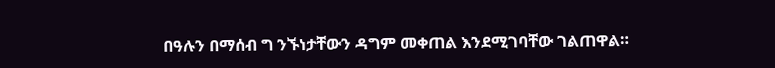በዓሉን በማሰብ ግ ንኙነታቸውን ዳግም መቀጠል እንደሚገባቸው ገልጠዋል።